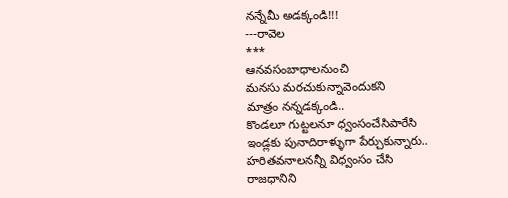నన్నేమీ అడక్కండి!!!
---రావెల
***
ఆనవసంబాధాలనుంచి
మనసు మరచుకున్నావెందుకని
మాత్రం నన్నడక్కండి..
కొండలూ గుట్టలనూ ధ్వంసంచేసిపారేసి
ఇండ్లకు పునాదిరాళ్ళుగా పేర్చుకున్నారు..
హరితవనాలనన్నీ విధ్వంసం చేసి
రాజధానిని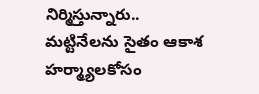నిర్మిస్తున్నారు..
మట్టినేలను సైతం ఆకాశ హర్మ్యాలకోసం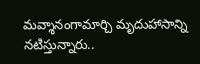మవ్శానంగామార్చి మృదుహాసాన్ని నటిస్తున్నారు..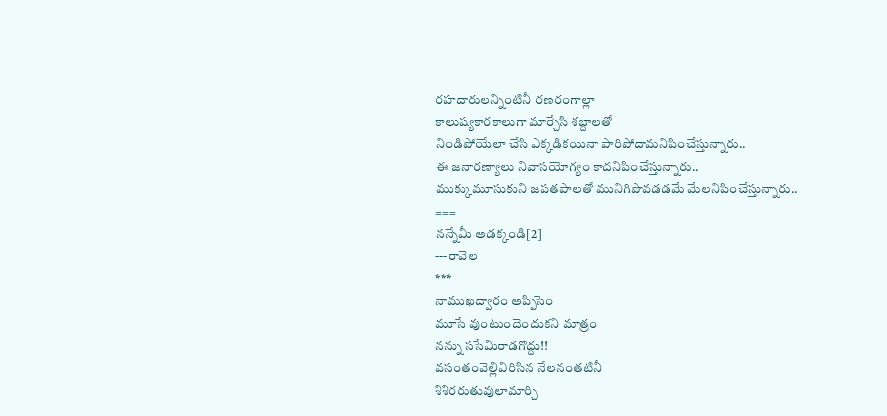రహదారులన్నింటినీ రణరంగాల్లా
కాలుష్యకారకాలుగా మార్చేసి శబ్దాలతో
నిండిపోయేలా చేసి ఎక్కడికయినా పారిపోదామనిపించేస్తున్నారు..
ఈ జనారణ్యాలు నివాసయోగ్యం కాదనిపించేస్తున్నారు..
ముక్కుమూసుకుని జపతపాలతో మునిగిపొవడడమే మేలనిపించేస్తున్నారు..
===
నన్నేమీ అడక్కండి[2]
---రావెల
***
నాముఖద్వారం అప్పిసెం
మూసే వుంటుందెందుకని మాత్రం
నన్ను ససేమిరాడగొద్దు!!
వసంతంవెల్లివిరిసిన నేలనంతటినీ
శిశిరరుతువులామార్చి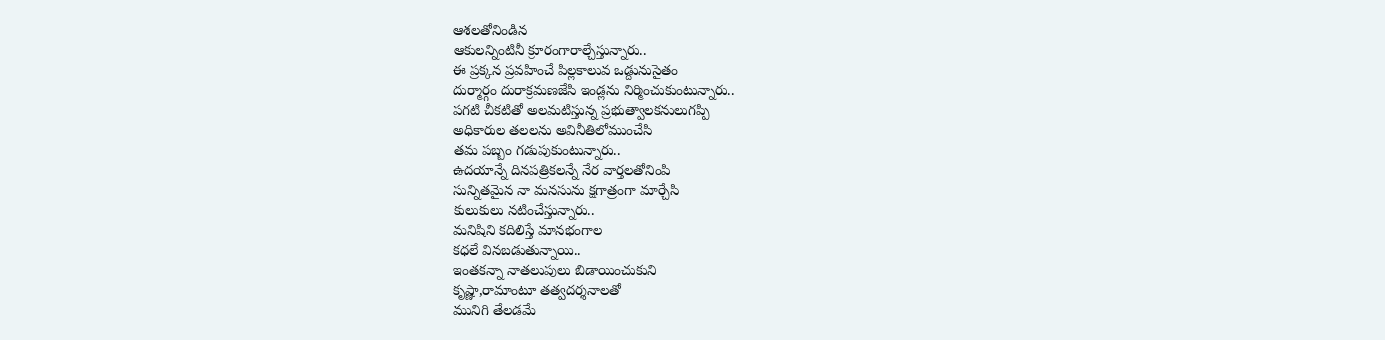ఆశలతోనిండిన
ఆకులన్నింటినీ క్రూరంగారాల్చేస్తున్నారు..
ఈ ప్రక్కన ప్రవహించే పిల్లకాలువ ఒడ్దునుసైతం
దుర్మార్గం దురాక్రమణజేసి ఇండ్లను నిర్మించుకుంటున్నారు..
పగటి చీకటితో అలమటిస్తున్న ప్రభుత్వాలకనులుగప్పి
అధికారుల తలలను అవినీతిలోముంచేసి
తమ పబ్బం గడుపుకుంటున్నారు..
ఉదయాన్నే దినపత్రికలన్నే నేర వార్తలతోనింపి
సున్నితమైన నా మనసును క్షగాత్రంగా మార్చేసి
కులుకులు నటించేస్తున్నారు..
మనిషిని కదిలిస్తే మానభంగాల
కధలే వినబడుతున్నాయి..
ఇంతకన్నా నాతలుపులు బిడాయించుకుని
కృష్ణా,రామాంటూ తత్వదర్శనాలతో
మునిగి తేలడమే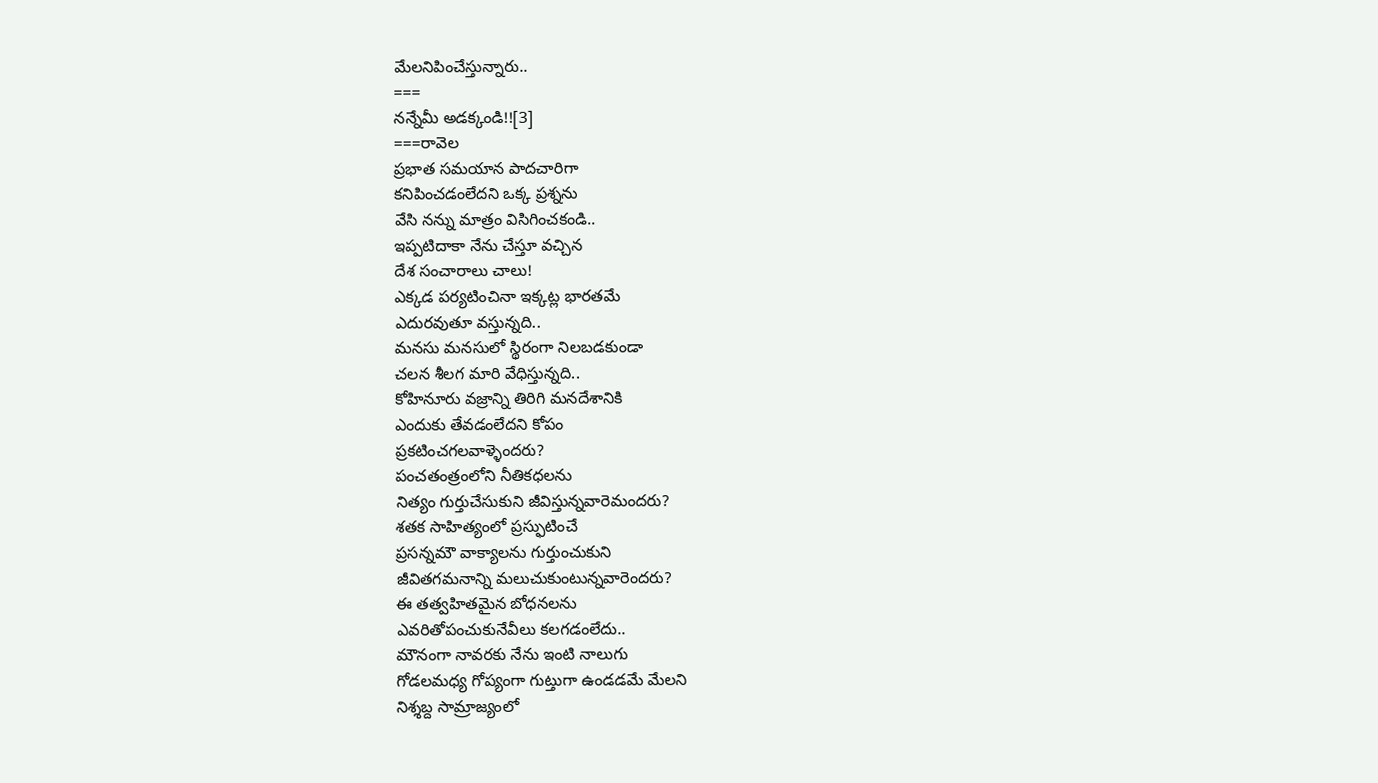మేలనిపించేస్తున్నారు..
===
నన్నేమీ అడక్కండి!![3]
===రావెల
ప్రభాత సమయాన పాదచారిగా
కనిపించడంలేదని ఒక్క ప్రశ్నను
వేసి నన్ను మాత్రం విసిగించకండి..
ఇప్పటిదాకా నేను చేస్తూ వచ్చిన
దేశ సంచారాలు చాలు!
ఎక్కడ పర్యటించినా ఇక్కట్ల భారతమే
ఎదురవుతూ వస్తున్నది..
మనసు మనసులో స్థిరంగా నిలబడకుండా
చలన శీలగ మారి వేధిస్తున్నది..
కోహినూరు వజ్రాన్ని తిరిగి మనదేశానికి
ఎందుకు తేవడంలేదని కోపం
ప్రకటించగలవాళ్ళెందరు?
పంచతంత్రంలోని నీతికధలను
నిత్యం గుర్తుచేసుకుని జీవిస్తున్నవారెమందరు?
శతక సాహిత్యంలో ప్రస్ఫుటించే
ప్రసన్నమౌ వాక్యాలను గుర్తుంచుకుని
జీవితగమనాన్ని మలుచుకుంటున్నవారెందరు?
ఈ తత్వహితమైన బోధనలను
ఎవరితోపంచుకునేవీలు కలగడంలేదు..
మౌనంగా నావరకు నేను ఇంటి నాలుగు
గోడలమధ్య గోప్యంగా గుట్తుగా ఉండడమే మేలని
నిశ్శబ్ద సామ్రాజ్యంలో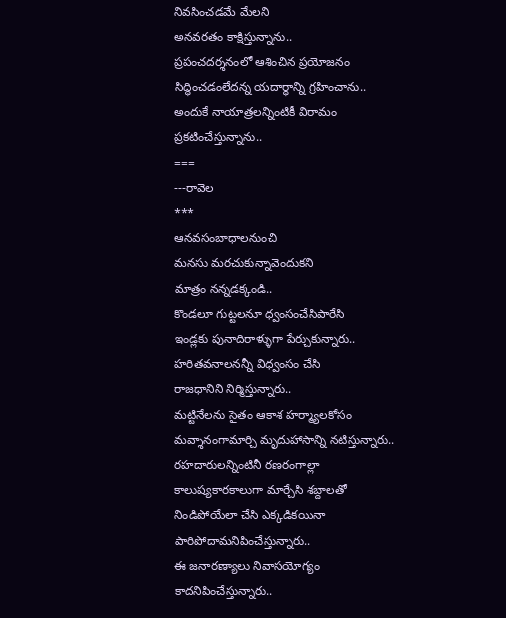నివసించడమే మేలని
అనవరతం కాక్షిస్తున్నాను..
ప్రపంచదర్శనంలో ఆశించిన ప్రయోజనం
సిద్ధించడంలేదన్న యదార్ధాన్ని గ్రహించాను..
అందుకే నాయాత్రలన్నింటికీ విరామం ప్రకటించేస్తున్నాను..
===
---రావెల
***
ఆనవసంబాధాలనుంచి
మనసు మరచుకున్నావెందుకని
మాత్రం నన్నడక్కండి..
కొండలూ గుట్టలనూ ధ్వంసంచేసిపారేసి
ఇండ్లకు పునాదిరాళ్ళుగా పేర్చుకున్నారు..
హరితవనాలనన్నీ విధ్వంసం చేసి
రాజధానిని నిర్మిస్తున్నారు..
మట్టినేలను సైతం ఆకాశ హర్మ్యాలకోసం
మవ్శానంగామార్చి మృదుహాసాన్ని నటిస్తున్నారు..
రహదారులన్నింటినీ రణరంగాల్లా
కాలుష్యకారకాలుగా మార్చేసి శబ్దాలతో
నిండిపోయేలా చేసి ఎక్కడికయినా పారిపోదామనిపించేస్తున్నారు..
ఈ జనారణ్యాలు నివాసయోగ్యం కాదనిపించేస్తున్నారు..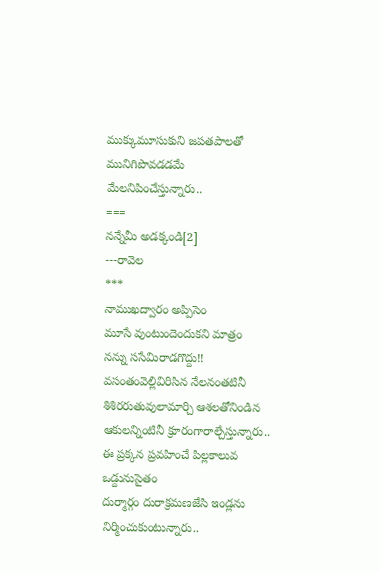ముక్కుమూసుకుని జపతపాలతో మునిగిపొవడడమే మేలనిపించేస్తున్నారు..
===
నన్నేమీ అడక్కండి[2]
---రావెల
***
నాముఖద్వారం అప్పిసెం
మూసే వుంటుందెందుకని మాత్రం
నన్ను ససేమిరాడగొద్దు!!
వసంతంవెల్లివిరిసిన నేలనంతటినీ
శిశిరరుతువులామార్చి ఆశలతోనిండిన
ఆకులన్నింటినీ క్రూరంగారాల్చేస్తున్నారు..
ఈ ప్రక్కన ప్రవహించే పిల్లకాలువ ఒడ్దునుసైతం
దుర్మార్గం దురాక్రమణజేసి ఇండ్లను నిర్మించుకుంటున్నారు..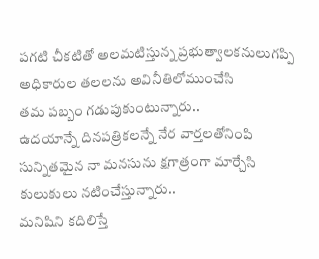పగటి చీకటితో అలమటిస్తున్న ప్రభుత్వాలకనులుగప్పి
అధికారుల తలలను అవినీతిలోముంచేసి
తమ పబ్బం గడుపుకుంటున్నారు..
ఉదయాన్నే దినపత్రికలన్నే నేర వార్తలతోనింపి
సున్నితమైన నా మనసును క్షగాత్రంగా మార్చేసి
కులుకులు నటించేస్తున్నారు..
మనిషిని కదిలిస్తే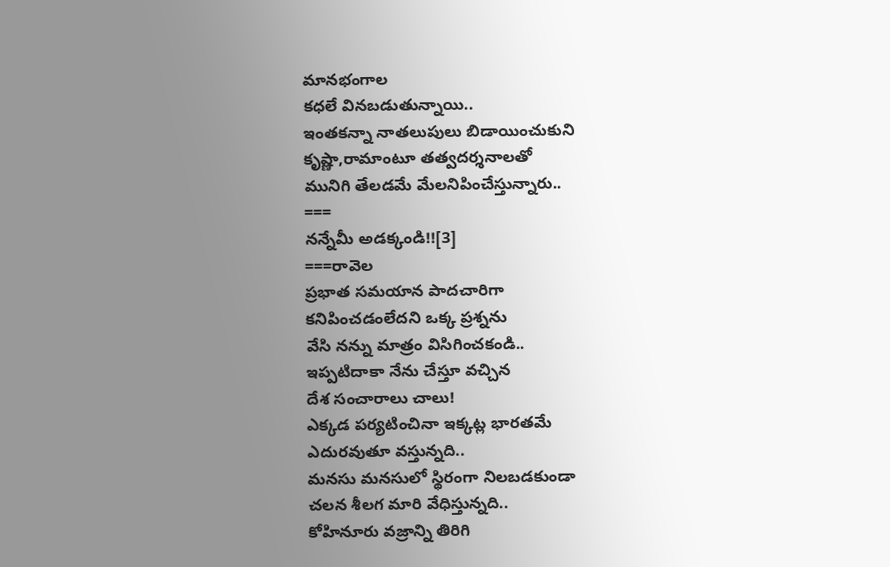మానభంగాల
కధలే వినబడుతున్నాయి..
ఇంతకన్నా నాతలుపులు బిడాయించుకుని
కృష్ణా,రామాంటూ తత్వదర్శనాలతో
మునిగి తేలడమే మేలనిపించేస్తున్నారు..
===
నన్నేమీ అడక్కండి!![3]
===రావెల
ప్రభాత సమయాన పాదచారిగా
కనిపించడంలేదని ఒక్క ప్రశ్నను
వేసి నన్ను మాత్రం విసిగించకండి..
ఇప్పటిదాకా నేను చేస్తూ వచ్చిన
దేశ సంచారాలు చాలు!
ఎక్కడ పర్యటించినా ఇక్కట్ల భారతమే
ఎదురవుతూ వస్తున్నది..
మనసు మనసులో స్థిరంగా నిలబడకుండా
చలన శీలగ మారి వేధిస్తున్నది..
కోహినూరు వజ్రాన్ని తిరిగి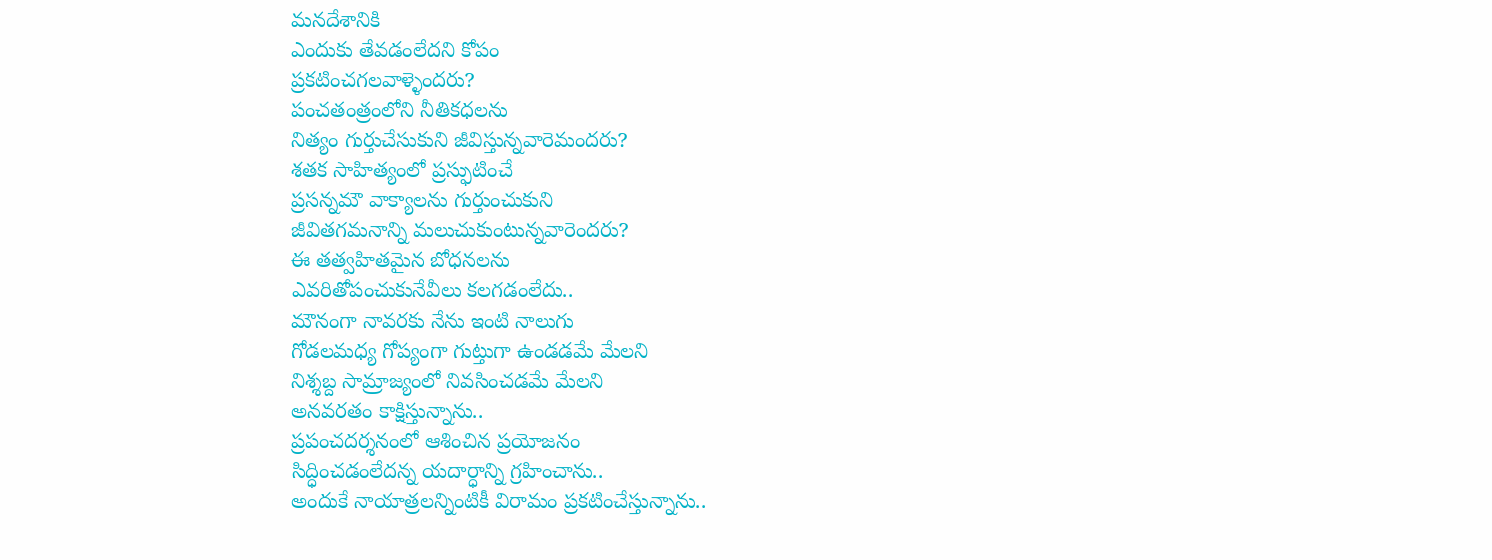మనదేశానికి
ఎందుకు తేవడంలేదని కోపం
ప్రకటించగలవాళ్ళెందరు?
పంచతంత్రంలోని నీతికధలను
నిత్యం గుర్తుచేసుకుని జీవిస్తున్నవారెమందరు?
శతక సాహిత్యంలో ప్రస్ఫుటించే
ప్రసన్నమౌ వాక్యాలను గుర్తుంచుకుని
జీవితగమనాన్ని మలుచుకుంటున్నవారెందరు?
ఈ తత్వహితమైన బోధనలను
ఎవరితోపంచుకునేవీలు కలగడంలేదు..
మౌనంగా నావరకు నేను ఇంటి నాలుగు
గోడలమధ్య గోప్యంగా గుట్తుగా ఉండడమే మేలని
నిశ్శబ్ద సామ్రాజ్యంలో నివసించడమే మేలని
అనవరతం కాక్షిస్తున్నాను..
ప్రపంచదర్శనంలో ఆశించిన ప్రయోజనం
సిద్ధించడంలేదన్న యదార్ధాన్ని గ్రహించాను..
అందుకే నాయాత్రలన్నింటికీ విరామం ప్రకటించేస్తున్నాను..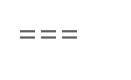===